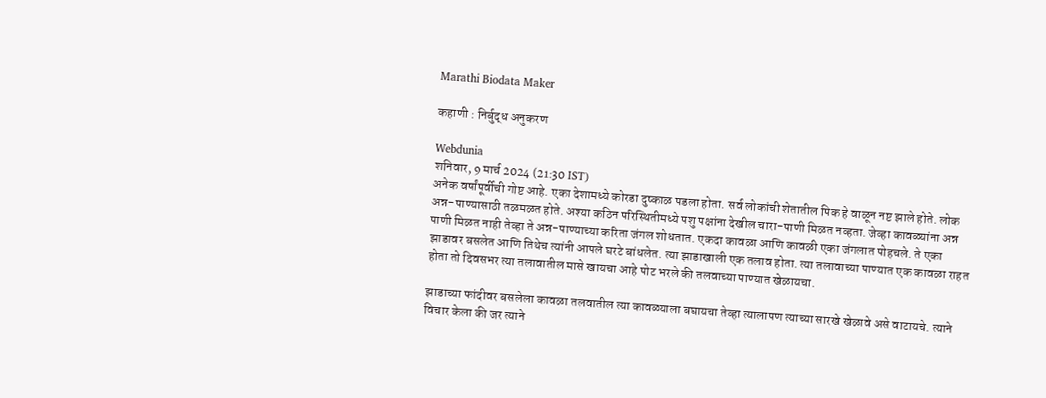Marathi Biodata Maker

कहाणी : निर्बुद्ध अनुकरण

Webdunia
शनिवार, 9 मार्च 2024 (21:30 IST)
अनेक वर्षांपूर्वीची गोष्ट आहे. एका देशामध्ये कोरडा दुष्काळ पडला होता. सर्व लोकांची शेतातील पिक हे वाळून नष्ट झाले होते. लोक अन्न-पाण्यासाठी तळमळत होते. अश्या कठिन परिस्थितीमध्ये पशु पक्षांना देखील चारा-पाणी मिळत नव्हता. जेव्हा कावळ्यांना अन्न पाणी मिळत नाही तेव्हा ते अन्न-पाण्याच्या करिता जंगल शोधतात. एकदा कावळा आणि कावळी एका जंगलात पोहचले. ते एका झाडावर बसलेत आणि तिथेच त्यांनी आपले घरटे बांधलेत. त्या झाडाखाली एक तलाव होता. त्या तलावाच्या पाण्यात एक कावळा राहत होता तो दिवसभर त्या तलावातील मासे खायचा आहे पोट भरले की तलवाच्या पाण्यात खेळायचा.

झाडाच्या फांदीवर बसलेला कावळा तलवातील त्या कावळ्याला बघायचा तेव्हा त्यालापण त्याच्या सारखे खेळावे असे वाटायचे. त्याने विचार केला की जर त्याने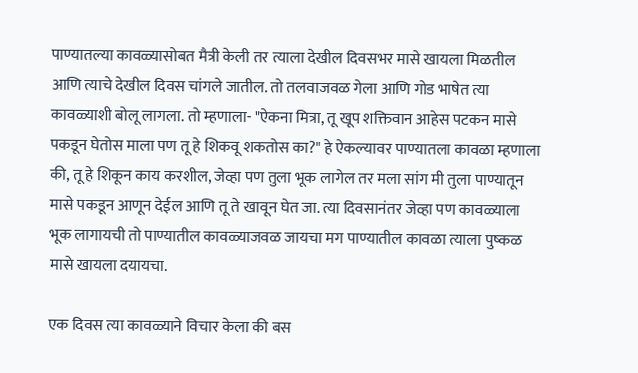पाण्यातल्या कावळ्यासोबत मैत्री केली तर त्याला देखील दिवसभर मासे खायला मिळतील आणि त्याचे देखील दिवस चांगले जातील. तो तलवाजवळ गेला आणि गोड भाषेत त्या कावळ्याशी बोलू लागला. तो म्हणाला- "ऐकना मित्रा, तू खूप शक्तिवान आहेस पटकन मासे पकडून घेतोस माला पण तू हे शिकवू शकतोस का?" हे ऐकल्यावर पाण्यातला कावळा म्हणाला की, तू हे शिकून काय करशील, जेव्हा पण तुला भूक लागेल तर मला सांग मी तुला पाण्यातून मासे पकडून आणून देईल आणि तू ते खावून घेत जा. त्या दिवसानंतर जेव्हा पण कावळ्याला भूक लागायची तो पाण्यातील कावळ्याजवळ जायचा मग पाण्यातील कावळा त्याला पुष्कळ मासे खायला दयायचा.

एक दिवस त्या कावळ्याने विचार केला की बस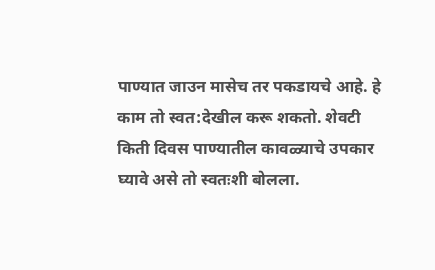पाण्यात जाउन मासेच तर पकडायचे आहे. हे काम तो स्वत:देखील करू शकतो. शेवटी किती दिवस पाण्यातील कावळ्याचे उपकार घ्यावे असे तो स्वतःशी बोलला.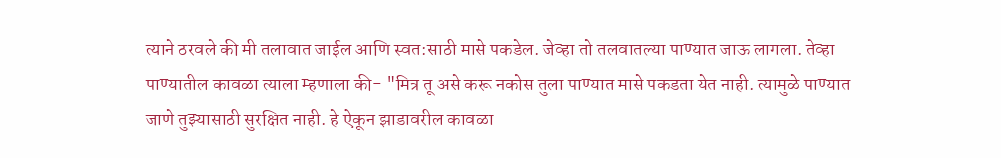त्याने ठरवले की मी तलावात जाईल आणि स्वत:साठी मासे पकडेल. जेव्हा तो तलवातल्या पाण्यात जाऊ लागला. तेव्हा पाण्यातील कावळा त्याला म्हणाला की- "मित्र तू असे करू नकोस तुला पाण्यात मासे पकडता येत नाही. त्यामुळे पाण्यात जाणे तुझ्यासाठी सुरक्षित नाही. हे ऐकून झाडावरील कावळा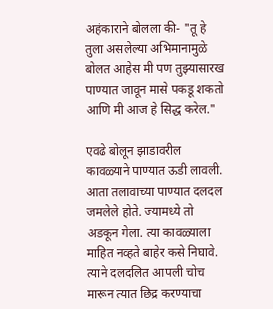अहंकाराने बोलला की- "तू हे तुला असलेल्या अभिमानामुळे बोलत आहेस मी पण तुझ्यासारख पाण्यात जावून मासे पकडू शकतो आणि मी आज हे सिद्ध करेल."

एवढे बोलून झाडावरील कावळ्याने पाण्यात ऊडी लावली. आता तलावाच्या पाण्यात दलदल जमलेले होते. ज्यामध्ये तो अडकून गेला. त्या कावळ्याला माहित नव्हते बाहेर कसे निघावे. त्याने दलदलित आपली चोच मारून त्यात छिद्र करण्याचा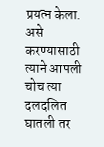प्रयत्न केला. असे करण्यासाठी त्याने आपली चोच त्या दलदलित घातली तर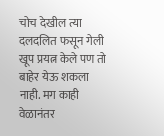चोच देखील त्या दलदलित फसून गेली खूप प्रयत्न केले पण तो बाहेर येऊ शकला नाही. मग काही वेळानंतर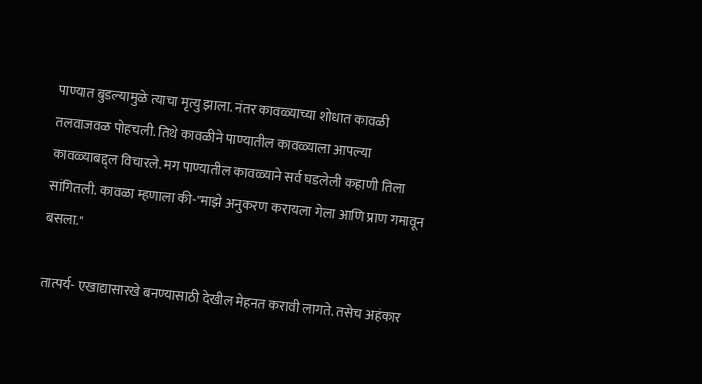पाण्यात बुडल्यामुळे त्याचा मृत्यु झाला. नंतर कावळ्याच्या शोधात कावळी तलवाजवळ पोहचली. तिथे कावळीने पाण्यातील कावळ्याला आपल्या कावळ्याबद्द्ल विचारले. मग पाण्यातील कावळ्याने सर्व घडलेली कहाणी तिला सांगितली. कावळा म्हणाला की-"माझे अनुकरण करायला गेला आणि प्राण गमावून बसला."

तात्पर्य- एखाद्यासारखे बनण्यासाठी देखील मेहनत करावी लागते. तसेच अहंकार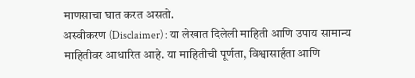माणसाचा घात करत असतो.
अस्वीकरण (Disclaimer) : या लेखात दिलेली माहिती आणि उपाय सामान्य माहितीवर आधारित आहे. या माहितीची पूर्णता, विश्वासार्हता आणि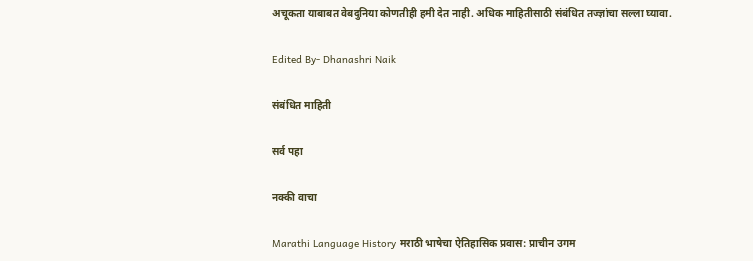अचूकता याबाबत वेबदुनिया कोणतीही हमी देत नाही. अधिक माहितीसाठी संबंधित तज्ज्ञांचा सल्ला घ्यावा.

Edited By- Dhanashri Naik

संबंधित माहिती

सर्व पहा

नक्की वाचा

Marathi Language History मराठी भाषेचा ऐतिहासिक प्रवास: प्राचीन उगम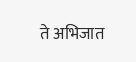ते अभिजात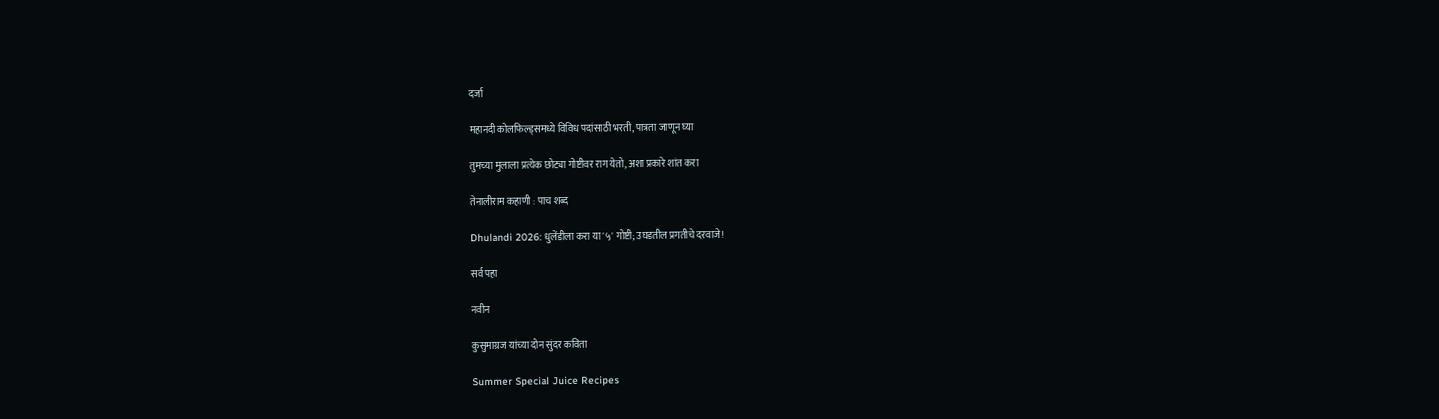दर्जा

महानदी कोलफिल्ड्समध्ये विविध पदांसाठी भरती, पात्रता जाणून घ्या

तुमच्या मुलाला प्रत्येक छोट्या गोष्टीवर राग येतो, अशा प्रकारे शांत करा

तेनालीराम कहाणी : पाच शब्द

Dhulandi 2026: धुलेंडीला करा या '५' गोष्टी; उघडतील प्रगतीचे दरवाजे!

सर्व पहा

नवीन

कुसुमाग्रज यांच्या दोन सुंदर कविता

Summer Special Juice Recipes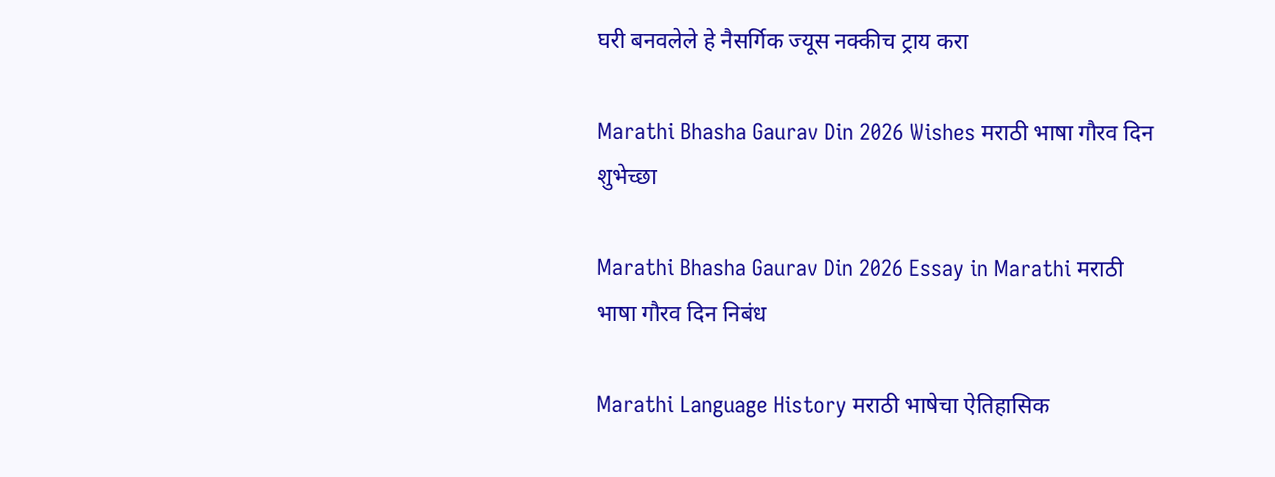घरी बनवलेले हे नैसर्गिक ज्यूस नक्कीच ट्राय करा

Marathi Bhasha Gaurav Din 2026 Wishes मराठी भाषा गौरव दिन शुभेच्छा

Marathi Bhasha Gaurav Din 2026 Essay in Marathi मराठी भाषा गौरव दिन निबंध

Marathi Language History मराठी भाषेचा ऐतिहासिक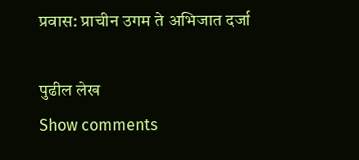प्रवास: प्राचीन उगम ते अभिजात दर्जा

पुढील लेख
Show comments